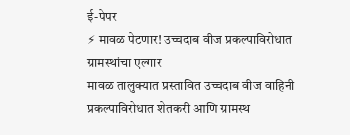ई-पेपर
⚡ मावळ पेटणार! उच्चदाब वीज प्रकल्पाविरोधात ग्रामस्थांचा एल्गार
मावळ तालुक्यात प्रस्तावित उच्चदाब वीज वाहिनी प्रकल्पाविरोधात शेतकरी आणि ग्रामस्थ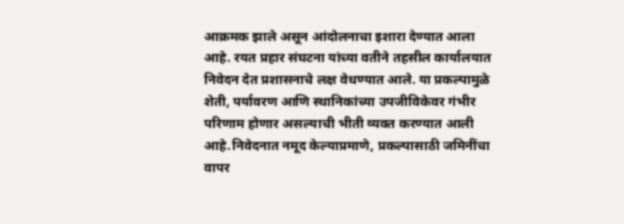आक्रमक झाले असून आंदोलनाचा इशारा देण्यात आला आहे. रयत प्रहार संघटना यांच्या वतीने तहसील कार्यालयात निवेदन देत प्रशासनाचे लक्ष वेधण्यात आले. या प्रकल्पामुळे शेती, पर्यावरण आणि स्थानिकांच्या उपजीविकेवर गंभीर परिणाम होणार असल्याची भीती व्यक्त करण्यात आली आहे.निवेदनात नमूद केल्याप्रमाणे, प्रकल्पासाठी जमिनींचा वापर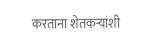करताना शेतकऱ्यांशी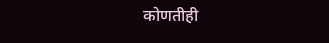कोणतीही